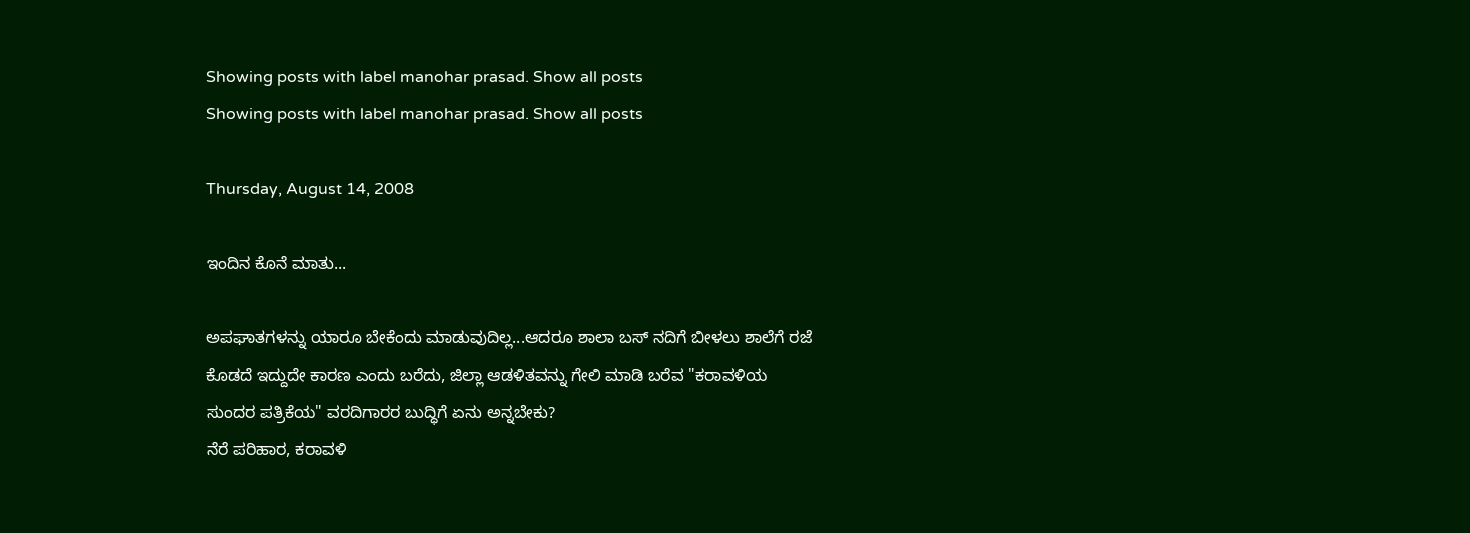Showing posts with label manohar prasad. Show all posts
Showing posts with label manohar prasad. Show all posts

Thursday, August 14, 2008

ಇಂದಿನ ಕೊನೆ ಮಾತು...

ಅಪಘಾತಗಳನ್ನು ಯಾರೂ ಬೇಕೆಂದು ಮಾಡುವುದಿಲ್ಲ...ಆದರೂ ಶಾಲಾ ಬಸ್ ನದಿಗೆ ಬೀಳಲು ಶಾಲೆಗೆ ರಜೆ ಕೊಡದೆ ಇದ್ದುದೇ ಕಾರಣ ಎಂದು ಬರೆದು, ಜಿಲ್ಲಾ ಆಡಳಿತವನ್ನು ಗೇಲಿ ಮಾಡಿ ಬರೆವ "ಕರಾವಳಿಯ ಸುಂದರ ಪತ್ರಿಕೆಯ" ವರದಿಗಾರರ ಬುದ್ಧಿಗೆ ಏನು ಅನ್ನಬೇಕು?
ನೆರೆ ಪರಿಹಾರ, ಕರಾವಳಿ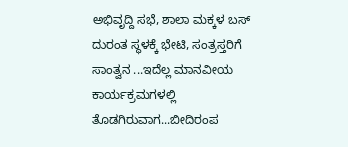ಅಭಿವೃದ್ದಿ ಸಭೆ, ಶಾಲಾ ಮಕ್ಕಳ ಬಸ್ ದುರಂತ ಸ್ಥಳಕ್ಕೆ ಭೇಟಿ, ಸಂತ್ರಸ್ತರಿಗೆ ಸಾಂತ್ವನ ...ಇದೆಲ್ಲ ಮಾನವೀಯ ಕಾರ್ಯಕ್ರಮಗಳಲ್ಲಿ ತೊಡಗಿರುವಾಗ...ಬೀದಿರಂಪ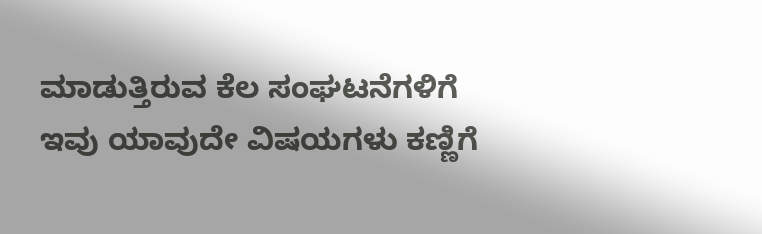ಮಾಡುತ್ತಿರುವ ಕೆಲ ಸಂಘಟನೆಗಳಿಗೆ ಇವು ಯಾವುದೇ ವಿಷಯಗಳು ಕಣ್ಣಿಗೆ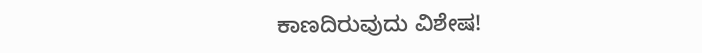ಕಾಣದಿರುವುದು ವಿಶೇಷ!